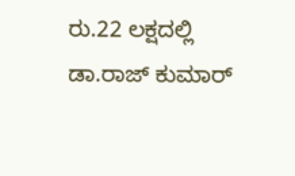ರು.22 ಲಕ್ಷದಲ್ಲಿ ಡಾ.ರಾಜ್ ಕುಮಾರ್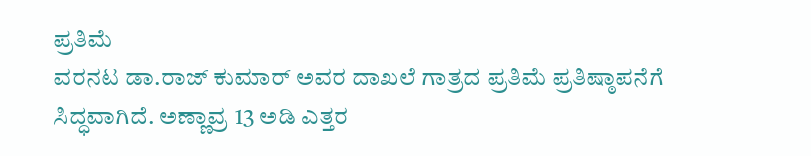ಪ್ರತಿಮೆ
ವರನಟ ಡಾ.ರಾಜ್ ಕುಮಾರ್ ಅವರ ದಾಖಲೆ ಗಾತ್ರದ ಪ್ರತಿಮೆ ಪ್ರತಿಷ್ಠಾಪನೆಗೆ ಸಿದ್ಧವಾಗಿದೆ. ಅಣ್ಣಾವ್ರ 13 ಅಡಿ ಎತ್ತರ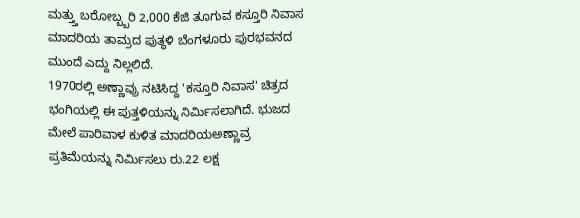ಮತ್ತ್ತು ಬರೋಬ್ಬ್ಬರಿ 2,000 ಕೆಜಿ ತೂಗುವ ಕಸ್ತೂರಿ ನಿವಾಸ ಮಾದರಿಯ ತಾಮ್ರದ ಪುತ್ಥಳಿ ಬೆಂಗಳೂರು ಪುರಭವನದ ಮುಂದೆ ಎದ್ದು ನಿಲ್ಲಲಿದೆ.
1970ರಲ್ಲಿ ಅಣ್ಣಾವ್ರು ನಟಿಸಿದ್ದ 'ಕಸ್ತೂರಿ ನಿವಾಸ' ಚಿತ್ರದ ಭಂಗಿಯಲ್ಲಿ ಈ ಪುತ್ತಳಿಯನ್ನು ನಿರ್ಮಿಸಲಾಗಿದೆ. ಭುಜದ ಮೇಲೆ ಪಾರಿವಾಳ ಕುಳಿತ ಮಾದರಿಯಅಣ್ಣಾವ್ರ ಪ್ರತಿಮೆಯನ್ನು ನಿರ್ಮಿಸಲು ರು.22 ಲಕ್ಷ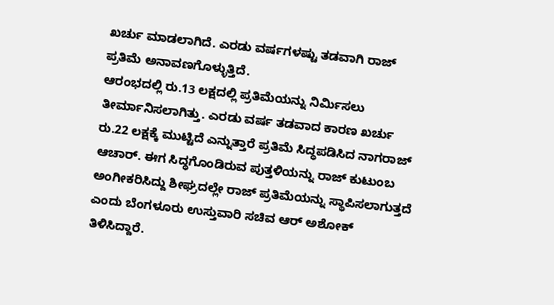ಖರ್ಚು ಮಾಡಲಾಗಿದೆ. ಎರಡು ವರ್ಷಗಳಷ್ಟು ತಡವಾಗಿ ರಾಜ್ ಪ್ರತಿಮೆ ಅನಾವಣಗೊಳ್ಳುತ್ತಿದೆ.
ಆರಂಭದಲ್ಲಿ ರು.13 ಲಕ್ಷದಲ್ಲಿ ಪ್ರತಿಮೆಯನ್ನು ನಿರ್ಮಿಸಲು ತೀರ್ಮಾನಿಸಲಾಗಿತ್ತು. ಎರಡು ವರ್ಷ ತಡವಾದ ಕಾರಣ ಖರ್ಚು ರು.22 ಲಕ್ಷಕ್ಕೆ ಮುಟ್ಟಿದೆ ಎನ್ನುತ್ತಾರೆ ಪ್ರತಿಮೆ ಸಿದ್ಧಪಡಿಸಿದ ನಾಗರಾಜ್ ಆಚಾರ್. ಈಗ ಸಿದ್ಧಗೊಂಡಿರುವ ಪುತ್ತಳಿಯನ್ನು ರಾಜ್ ಕುಟುಂಬ ಅಂಗೀಕರಿಸಿದ್ದು ಶೀಘ್ರದಲ್ಲೇ ರಾಜ್ ಪ್ರತಿಮೆಯನ್ನು ಸ್ಥಾಪಿಸಲಾಗುತ್ತದೆ ಎಂದು ಬೆಂಗಳೂರು ಉಸ್ತುವಾರಿ ಸಚಿವ ಆರ್ ಅಶೋಕ್ ತಿಳಿಸಿದ್ದಾರೆ.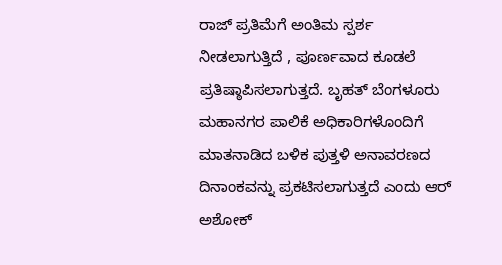ರಾಜ್ ಪ್ರತಿಮೆಗೆ ಅಂತಿಮ ಸ್ಪರ್ಶ ನೀಡಲಾಗುತ್ತಿದೆ , ಪೂರ್ಣವಾದ ಕೂಡಲೆ ಪ್ರತಿಷ್ಠಾಪಿಸಲಾಗುತ್ತದೆ. ಬೃಹತ್ ಬೆಂಗಳೂರು ಮಹಾನಗರ ಪಾಲಿಕೆ ಅಧಿಕಾರಿಗಳೊಂದಿಗೆ ಮಾತನಾಡಿದ ಬಳಿಕ ಪುತ್ತಳಿ ಅನಾವರಣದ ದಿನಾಂಕವನ್ನು ಪ್ರಕಟಿಸಲಾಗುತ್ತದೆ ಎಂದು ಆರ್ ಅಶೋಕ್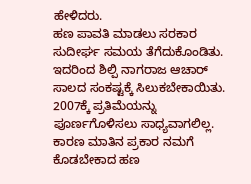ಹೇಳಿದರು.
ಹಣ ಪಾವತಿ ಮಾಡಲು ಸರಕಾರ ಸುದೀರ್ಘ ಸಮಯ ತೆಗೆದುಕೊಂಡಿತು. ಇದರಿಂದ ಶಿಲ್ಪಿ ನಾಗರಾಜ ಆಚಾರ್ ಸಾಲದ ಸಂಕಷ್ಟಕ್ಕೆ ಸಿಲುಕಬೇಕಾಯಿತು. 2007ಕ್ಕೆ ಪ್ರತಿಮೆಯನ್ನು ಪೂರ್ಣಗೊಳಿಸಲು ಸಾಧ್ಯವಾಗಲಿಲ್ಲ. ಕಾರಣ ಮಾತಿನ ಪ್ರಕಾರ ನಮಗೆ ಕೊಡಬೇಕಾದ ಹಣ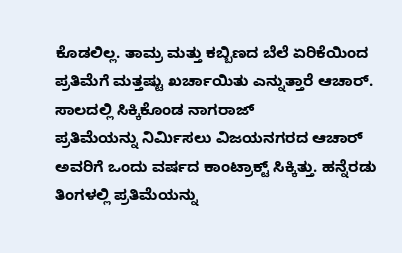ಕೊಡಲಿಲ್ಲ. ತಾಮ್ರ ಮತ್ತು ಕಬ್ಬಿಣದ ಬೆಲೆ ಏರಿಕೆಯಿಂದ ಪ್ರತಿಮೆಗೆ ಮತ್ತಷ್ಟು ಖರ್ಚಾಯಿತು ಎನ್ನುತ್ತಾರೆ ಆಚಾರ್.
ಸಾಲದಲ್ಲಿ ಸಿಕ್ಕಿಕೊಂಡ ನಾಗರಾಜ್
ಪ್ರತಿಮೆಯನ್ನು ನಿರ್ಮಿಸಲು ವಿಜಯನಗರದ ಆಚಾರ್ ಅವರಿಗೆ ಒಂದು ವರ್ಷದ ಕಾಂಟ್ರಾಕ್ಟ್ ಸಿಕ್ಕಿತ್ತು. ಹನ್ನೆರಡು ತಿಂಗಳಲ್ಲಿ ಪ್ರತಿಮೆಯನ್ನು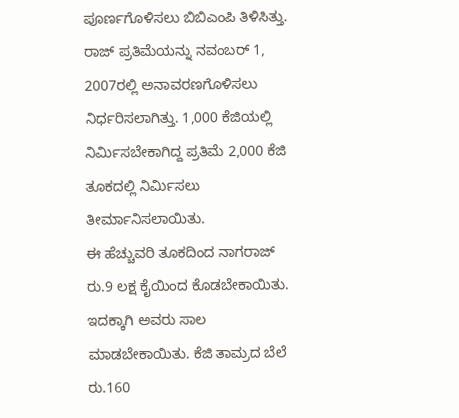ಪೂರ್ಣಗೊಳಿಸಲು ಬಿಬಿಎಂಪಿ ತಿಳಿಸಿತ್ತು. ರಾಜ್ ಪ್ರತಿಮೆಯನ್ನು ನವಂಬರ್ 1, 2007ರಲ್ಲಿ ಅನಾವರಣಗೊಳಿಸಲು ನಿರ್ಧರಿಸಲಾಗಿತ್ತು. 1,000 ಕೆಜಿಯಲ್ಲಿ ನಿರ್ಮಿಸಬೇಕಾಗಿದ್ದ ಪ್ರತಿಮೆ 2,000 ಕೆಜಿ ತೂಕದಲ್ಲಿ ನಿರ್ಮಿಸಲು ತೀರ್ಮಾನಿಸಲಾಯಿತು.
ಈ ಹೆಚ್ಚುವರಿ ತೂಕದಿಂದ ನಾಗರಾಜ್ ರು.9 ಲಕ್ಷ ಕೈಯಿಂದ ಕೊಡಬೇಕಾಯಿತು. ಇದಕ್ಕಾಗಿ ಅವರು ಸಾಲ ಮಾಡಬೇಕಾಯಿತು. ಕೆಜಿ ತಾಮ್ರದ ಬೆಲೆ ರು.160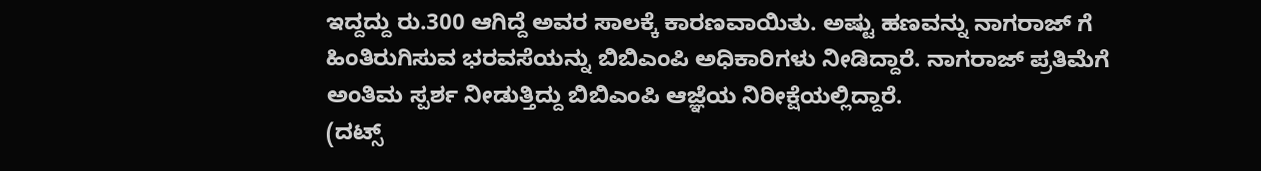ಇದ್ದದ್ದು ರು.300 ಆಗಿದ್ದೆ ಅವರ ಸಾಲಕ್ಕೆ ಕಾರಣವಾಯಿತು. ಅಷ್ಟು ಹಣವನ್ನು ನಾಗರಾಜ್ ಗೆ ಹಿಂತಿರುಗಿಸುವ ಭರವಸೆಯನ್ನು ಬಿಬಿಎಂಪಿ ಅಧಿಕಾರಿಗಳು ನೀಡಿದ್ದಾರೆ. ನಾಗರಾಜ್ ಪ್ರತಿಮೆಗೆ ಅಂತಿಮ ಸ್ಪರ್ಶ ನೀಡುತ್ತಿದ್ದು ಬಿಬಿಎಂಪಿ ಆಜ್ಞೆಯ ನಿರೀಕ್ಷೆಯಲ್ಲಿದ್ದಾರೆ.
(ದಟ್ಸ್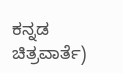ಕನ್ನಡ ಚಿತ್ರವಾರ್ತೆ)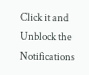Click it and Unblock the Notifications